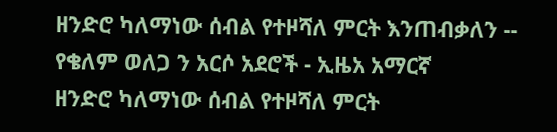ዘንድሮ ካለማነው ሰብል የተዞሻለ ምርት እንጠብቃለን -- የቄለም ወለጋ ን አርሶ አደሮች - ኢዜአ አማርኛ
ዘንድሮ ካለማነው ሰብል የተዞሻለ ምርት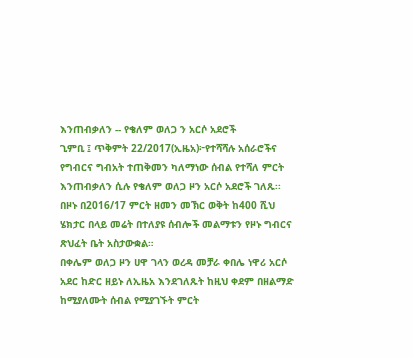እንጠብቃለን -- የቄለም ወለጋ ን አርሶ አደሮች
ጊምቢ ፤ ጥቅምት 22/2017(ኢዜአ)፦የተሻሻሉ አሰራሮችና የግብርና ግብአት ተጠቅመን ካለማነው ሰብል የተሻለ ምርት እንጠብቃለን ሲሉ የቄለም ወለጋ ዞን አርሶ አደሮች ገለጹ፡፡
በዞኑ በ2016/17 ምርት ዘመን መኽር ወቅት ከ400 ሺህ ሄክታር በላይ መሬት በተለያዩ ሰብሎች መልማቱን የዞኑ ግብርና ጽህፈት ቤት አስታውቋል።
በቀሌም ወለጋ ዞን ሀዋ ገላን ወረዳ መቻራ ቀበሌ ነዋሪ አርሶ አደር ከድር ዘይኑ ለኢዜአ እንደገለጹት ከዚህ ቀደም በዘልማድ ከሚያለሙት ሰብል የሚያገኙት ምርት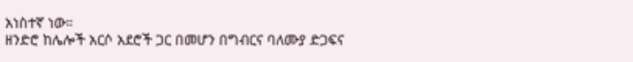አነስተኛ ነው።
ዘንድሮ ከሌሎች አርሶ አደሮች ጋር በመሆን በግብርና ባለሙያ ድጋፍና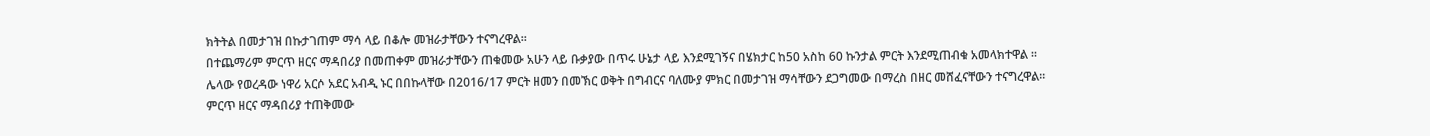ክትትል በመታገዝ በኩታገጠም ማሳ ላይ በቆሎ መዝራታቸውን ተናግረዋል።
በተጨማሪም ምርጥ ዘርና ማዳበሪያ በመጠቀም መዝራታቸውን ጠቁመው አሁን ላይ ቡቃያው በጥሩ ሁኔታ ላይ እንደሚገኝና በሄክታር ከ50 አስከ 60 ኩንታል ምርት እንደሚጠብቁ አመላክተዋል ።
ሌላው የወረዳው ነዋሪ አርሶ አደር አብዲ ኑር በበኩላቸው በ2016/17 ምርት ዘመን በመኽር ወቅት በግብርና ባለሙያ ምክር በመታገዝ ማሳቸውን ደጋግመው በማረስ በዘር መሸፈናቸውን ተናግረዋል።
ምርጥ ዘርና ማዳበሪያ ተጠቅመው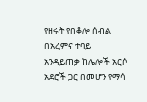የዘሩት የበቆሎ ሰብል በአረምና ተባይ አንዳይጠቃ ከሌሎች አርሶ አደሮች ጋር በመሆን የማሳ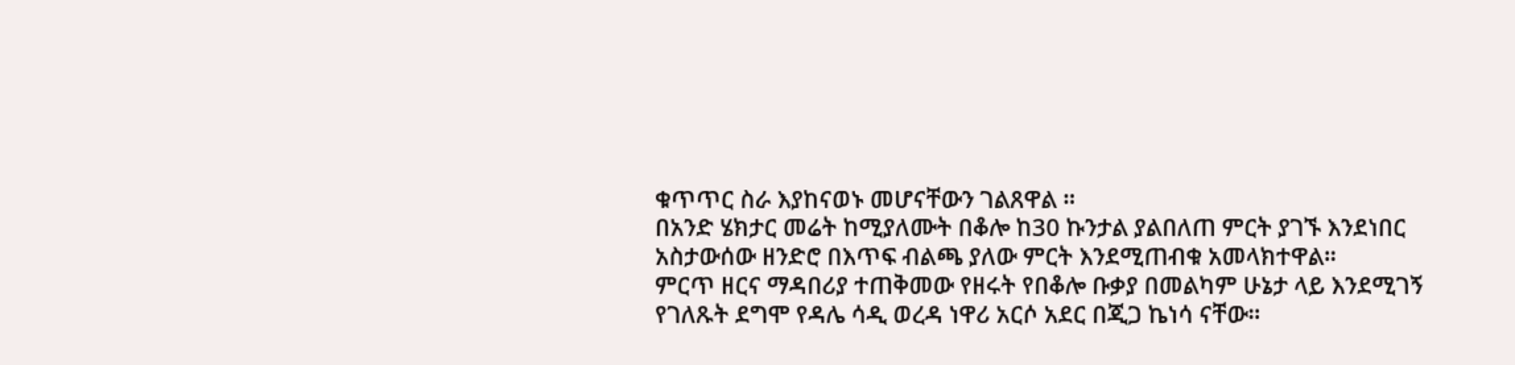ቁጥጥር ስራ እያከናወኑ መሆናቸውን ገልጸዋል ።
በአንድ ሄክታር መሬት ከሚያለሙት በቆሎ ከ30 ኩንታል ያልበለጠ ምርት ያገኙ እንደነበር አስታውሰው ዘንድሮ በእጥፍ ብልጫ ያለው ምርት እንደሚጠብቁ አመላክተዋል።
ምርጥ ዘርና ማዳበሪያ ተጠቅመው የዘሩት የበቆሎ ቡቃያ በመልካም ሁኔታ ላይ እንደሚገኝ የገለጹት ደግሞ የዳሌ ሳዲ ወረዳ ነዋሪ አርሶ አደር በጂጋ ኬነሳ ናቸው።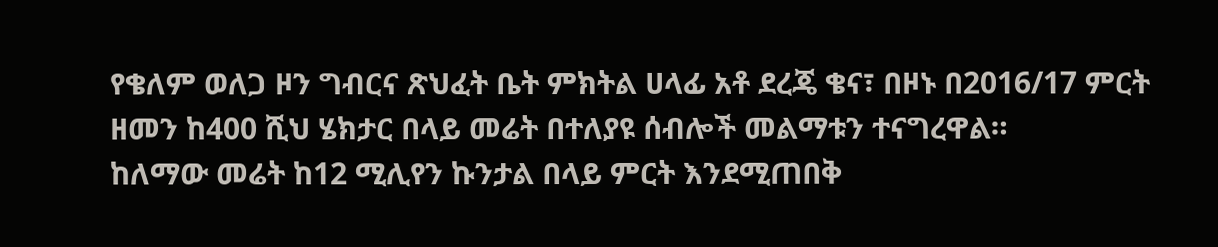የቄለም ወለጋ ዞን ግብርና ጽህፈት ቤት ምክትል ሀላፊ አቶ ደረጄ ቄና፣ በዞኑ በ2016/17 ምርት ዘመን ከ400 ሺህ ሄክታር በላይ መሬት በተለያዩ ሰብሎች መልማቱን ተናግረዋል።
ከለማው መሬት ከ12 ሚሊየን ኩንታል በላይ ምርት እንደሚጠበቅ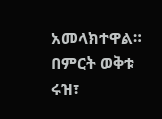አመላክተዋል።
በምርት ወቅቱ ሩዝ፣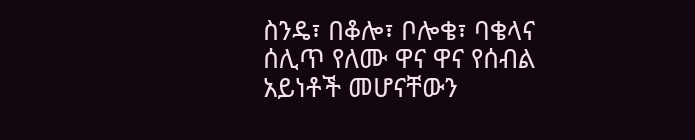ስንዴ፣ በቆሎ፣ ቦሎቄ፣ ባቄላና ሰሊጥ የለሙ ዋና ዋና የሰብል አይነቶች መሆናቸውን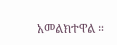አመልክተዋል ።